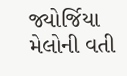જ્યોર્જિયા મેલોની વતી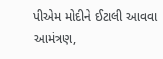પીએમ મોદીને ઈટાલી આવવા આમંત્રણ,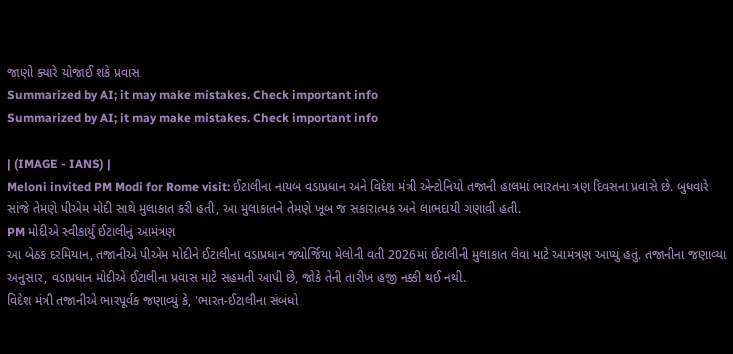જાણો ક્યારે યોજાઈ શકે પ્રવાસ
Summarized by AI; it may make mistakes. Check important info
Summarized by AI; it may make mistakes. Check important info

| (IMAGE - IANS) |
Meloni invited PM Modi for Rome visit: ઈટાલીના નાયબ વડાપ્રધાન અને વિદેશ મંત્રી એન્ટોનિયો તજાની હાલમાં ભારતના ત્રણ દિવસના પ્રવાસે છે. બુધવારે સાંજે તેમણે પીએમ મોદી સાથે મુલાકાત કરી હતી, આ મુલાકાતને તેમણે ખૂબ જ સકારાત્મક અને લાભદાયી ગણાવી હતી.
PM મોદીએ સ્વીકાર્યું ઈટાલીનું આમંત્રણ
આ બેઠક દરમિયાન, તજાનીએ પીએમ મોદીને ઈટાલીના વડાપ્રધાન જ્યોર્જિયા મેલોની વતી 2026માં ઈટાલીની મુલાકાત લેવા માટે આમંત્રણ આપ્યું હતું. તજાનીના જણાવ્યા અનુસાર, વડાપ્રધાન મોદીએ ઈટાલીના પ્રવાસ માટે સહમતી આપી છે, જોકે તેની તારીખ હજી નક્કી થઈ નથી.
વિદેશ મંત્રી તજાનીએ ભારપૂર્વક જણાવ્યું કે, 'ભારત-ઈટાલીના સંબંધો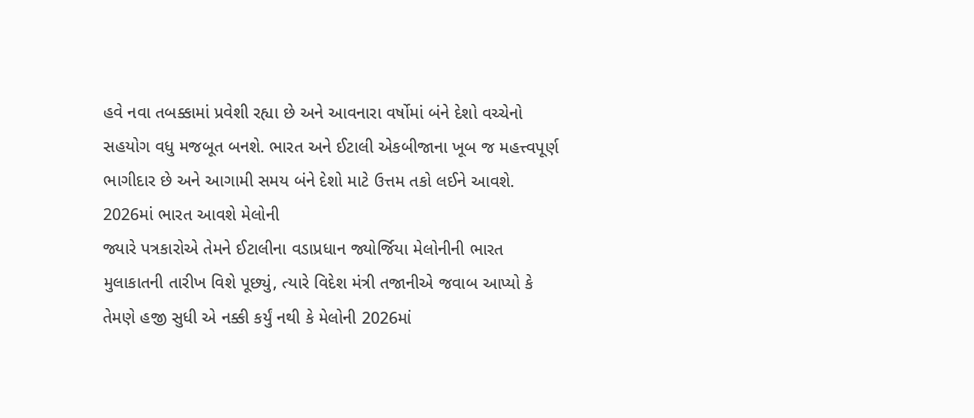હવે નવા તબક્કામાં પ્રવેશી રહ્યા છે અને આવનારા વર્ષોમાં બંને દેશો વચ્ચેનો સહયોગ વધુ મજબૂત બનશે. ભારત અને ઈટાલી એકબીજાના ખૂબ જ મહત્ત્વપૂર્ણ ભાગીદાર છે અને આગામી સમય બંને દેશો માટે ઉત્તમ તકો લઈને આવશે.
2026માં ભારત આવશે મેલોની
જ્યારે પત્રકારોએ તેમને ઈટાલીના વડાપ્રધાન જ્યોર્જિયા મેલોનીની ભારત મુલાકાતની તારીખ વિશે પૂછ્યું, ત્યારે વિદેશ મંત્રી તજાનીએ જવાબ આપ્યો કે તેમણે હજી સુધી એ નક્કી કર્યું નથી કે મેલોની 2026માં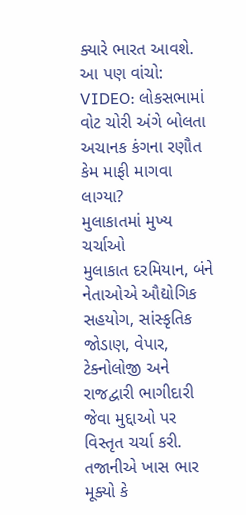ક્યારે ભારત આવશે.
આ પણ વાંચો: VIDEO: લોકસભામાં વોટ ચોરી અંગે બોલતા અચાનક કંગના રણૌત કેમ માફી માગવા લાગ્યા?
મુલાકાતમાં મુખ્ય ચર્ચાઓ
મુલાકાત દરમિયાન, બંને નેતાઓએ ઔદ્યોગિક સહયોગ, સાંસ્કૃતિક જોડાણ, વેપાર, ટેક્નોલોજી અને રાજદ્વારી ભાગીદારી જેવા મુદ્દાઓ પર વિસ્તૃત ચર્ચા કરી.
તજાનીએ ખાસ ભાર મૂક્યો કે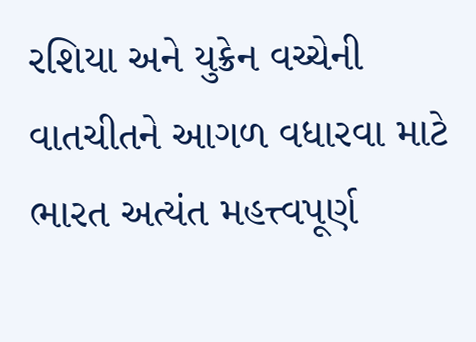રશિયા અને યુક્રેન વચ્ચેની વાતચીતને આગળ વધારવા માટે ભારત અત્યંત મહત્ત્વપૂર્ણ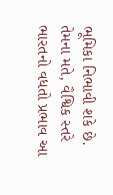ભૂમિકા નિભાવી શકે છે. તેમના મતે, વૈશ્વિક સ્તરે ભારતનો વધતો પ્રભાવ આ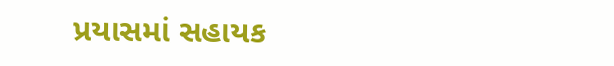પ્રયાસમાં સહાયક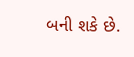બની શકે છે.